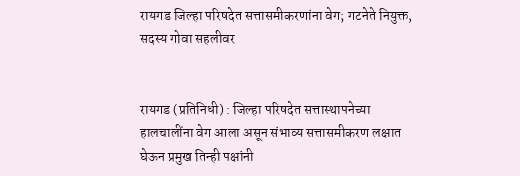रायगड जिल्हा परिषदेत सत्तासमीकरणांना वेग; गटनेते नियुक्त, सदस्य गोवा सहलीवर


रायगड (प्रतिनिधी) : जिल्हा परिषदेत सत्तास्थापनेच्या हालचालींना वेग आला असून संभाव्य सत्तासमीकरण लक्षात घेऊन प्रमुख तिन्ही पक्षांनी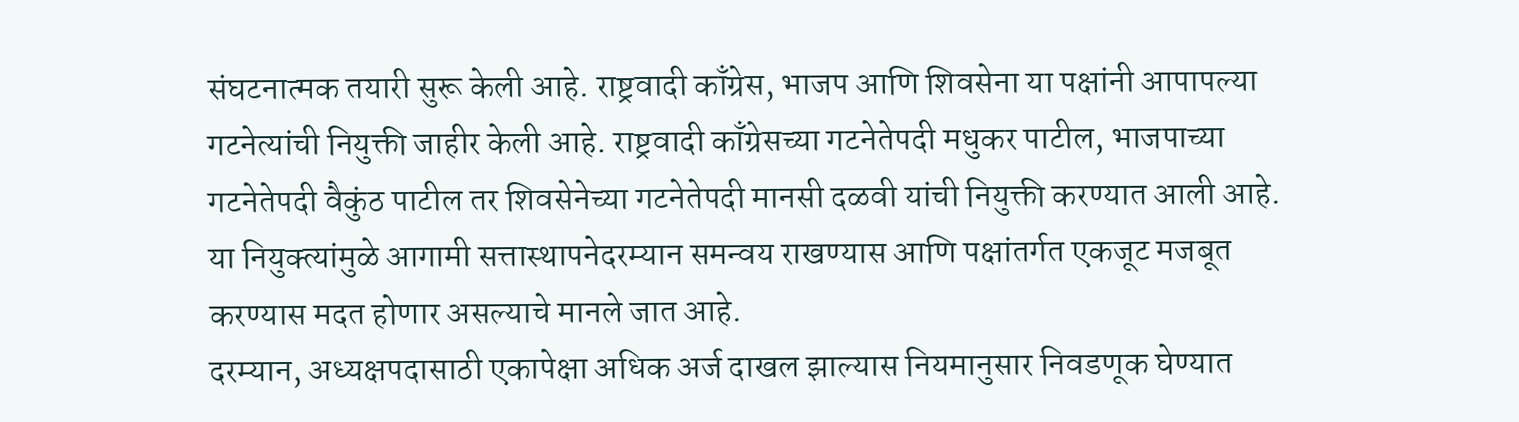संघटनात्मक तयारी सुरू केली आहे. राष्ट्रवादी काँग्रेस, भाजप आणि शिवसेना या पक्षांनी आपापल्या गटनेत्यांची नियुक्ती जाहीर केली आहे. राष्ट्रवादी काँग्रेसच्या गटनेतेपदी मधुकर पाटील, भाजपाच्या गटनेतेपदी वैकुंठ पाटील तर शिवसेनेच्या गटनेतेपदी मानसी दळवी यांची नियुक्ती करण्यात आली आहे. या नियुक्त्यांमुळे आगामी सत्तास्थापनेदरम्यान समन्वय राखण्यास आणि पक्षांतर्गत एकजूट मजबूत करण्यास मदत होणार असल्याचे मानले जात आहे.
दरम्यान, अध्यक्षपदासाठी एकापेक्षा अधिक अर्ज दाखल झाल्यास नियमानुसार निवडणूक घेण्यात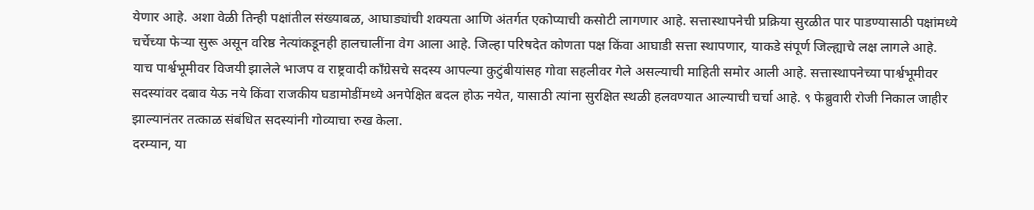येणार आहे. अशा वेळी तिन्ही पक्षांतील संख्याबळ, आघाड्यांची शक्यता आणि अंतर्गत एकोप्याची कसोटी लागणार आहे. सत्तास्थापनेची प्रक्रिया सुरळीत पार पाडण्यासाठी पक्षांमध्ये चर्चेच्या फेऱ्या सुरू असून वरिष्ठ नेत्यांकडूनही हालचालींना वेग आला आहे. जिल्हा परिषदेत कोणता पक्ष किंवा आघाडी सत्ता स्थापणार, याकडे संपूर्ण जिल्ह्याचे लक्ष लागले आहे.
याच पार्श्वभूमीवर विजयी झालेले भाजप व राष्ट्रवादी काँग्रेसचे सदस्य आपल्या कुटुंबीयांसह गोवा सहलीवर गेले असल्याची माहिती समोर आली आहे. सत्तास्थापनेच्या पार्श्वभूमीवर सदस्यांवर दबाव येऊ नये किंवा राजकीय घडामोडींमध्ये अनपेक्षित बदल होऊ नयेत, यासाठी त्यांना सुरक्षित स्थळी हलवण्यात आल्याची चर्चा आहे. ९ फेब्रुवारी रोजी निकाल जाहीर झाल्यानंतर तत्काळ संबंधित सदस्यांनी गोव्याचा रुख केला.
दरम्यान, या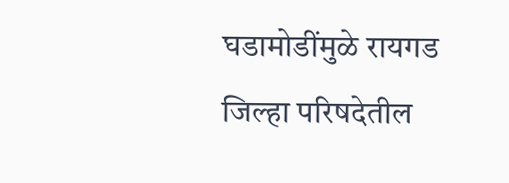घडामोडींमुळे रायगड जिल्हा परिषदेतील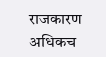राजकारण अधिकच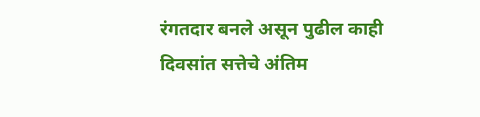रंगतदार बनले असून पुढील काही दिवसांत सत्तेचे अंतिम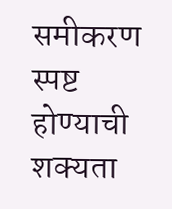समीकरण स्पष्ट होण्याची शक्यता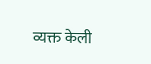व्यक्त केली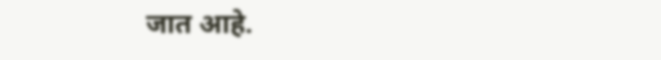जात आहे.